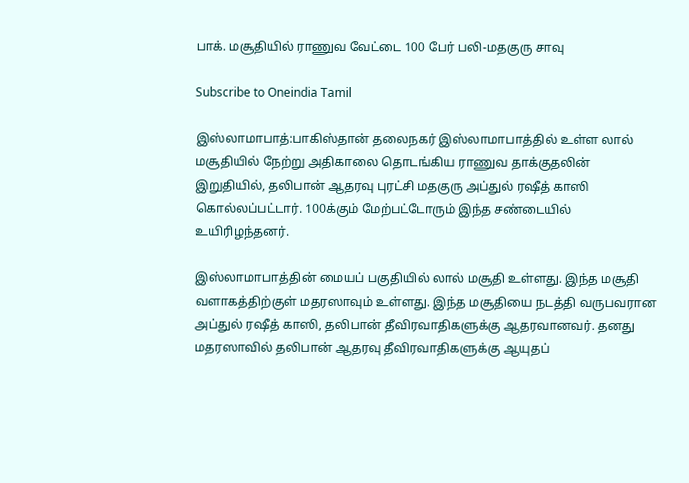பாக். மசூதியில் ராணுவ வேட்டை 100 பேர் பலி-மதகுரு சாவு

Subscribe to Oneindia Tamil

இஸ்லாமாபாத்:பாகிஸ்தான் தலைநகர் இஸ்லாமாபாத்தில் உள்ள லால் மசூதியில் நேற்று அதிகாலை தொடங்கிய ராணுவ தாக்குதலின் இறுதியில், தலிபான் ஆதரவு புரட்சி மதகுரு அப்துல் ரஷீத் காஸி கொல்லப்பட்டார். 100க்கும் மேற்பட்டோரும் இந்த சண்டையில் உயிரிழந்தனர்.

இஸ்லாமாபாத்தின் மையப் பகுதியில் லால் மசூதி உள்ளது. இந்த மசூதி வளாகத்திற்குள் மதரஸாவும் உள்ளது. இந்த மசூதியை நடத்தி வருபவரான அப்துல் ரஷீத் காஸி, தலிபான் தீவிரவாதிகளுக்கு ஆதரவானவர். தனது மதரஸாவில் தலிபான் ஆதரவு தீவிரவாதிகளுக்கு ஆயுதப்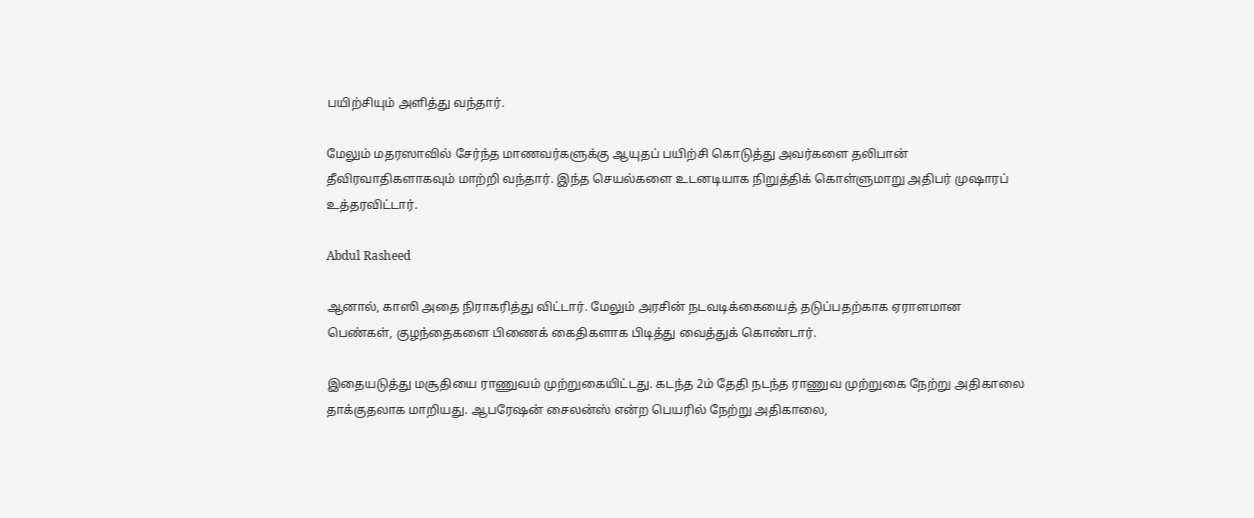பயிற்சியும் அளித்து வந்தார்.

மேலும் மதரஸாவில் சேர்ந்த மாணவர்களுக்கு ஆயுதப் பயிற்சி கொடுத்து அவர்களை தலிபான் தீவிரவாதிகளாகவும் மாற்றி வந்தார். இந்த செயல்களை உடனடியாக நிறுத்திக் கொள்ளுமாறு அதிபர் முஷாரப் உத்தரவிட்டார்.

Abdul Rasheed

ஆனால், காஸி அதை நிராகரித்து விட்டார். மேலும் அரசின் நடவடிக்கையைத் தடுப்பதற்காக ஏராளமான பெண்கள், குழந்தைகளை பிணைக் கைதிகளாக பிடித்து வைத்துக் கொண்டார்.

இதையடுத்து மசூதியை ராணுவம் முற்றுகையிட்டது. கடந்த 2ம் தேதி நடந்த ராணுவ முற்றுகை நேற்று அதிகாலை தாக்குதலாக மாறியது. ஆபரேஷன் சைலன்ஸ் என்ற பெயரில் நேற்று அதிகாலை,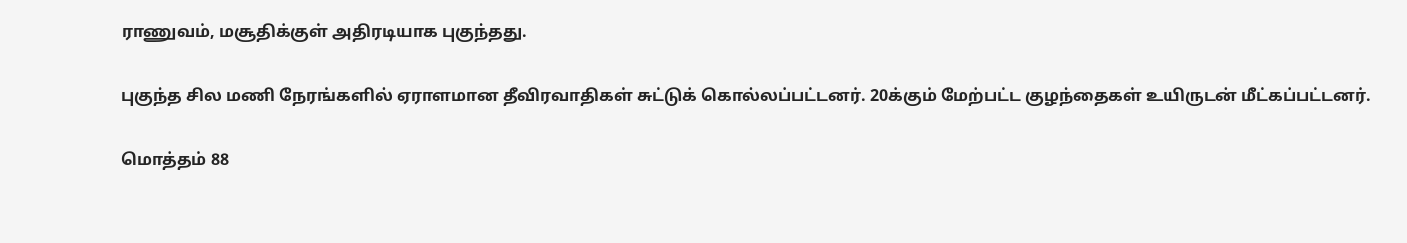ராணுவம், மசூதிக்குள் அதிரடியாக புகுந்தது.

புகுந்த சில மணி நேரங்களில் ஏராளமான தீவிரவாதிகள் சுட்டுக் கொல்லப்பட்டனர். 20க்கும் மேற்பட்ட குழந்தைகள் உயிருடன் மீட்கப்பட்டனர்.

மொத்தம் 88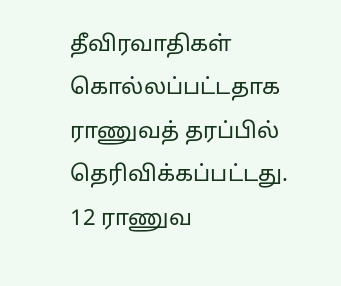தீவிரவாதிகள் கொல்லப்பட்டதாக ராணுவத் தரப்பில் தெரிவிக்கப்பட்டது. 12 ராணுவ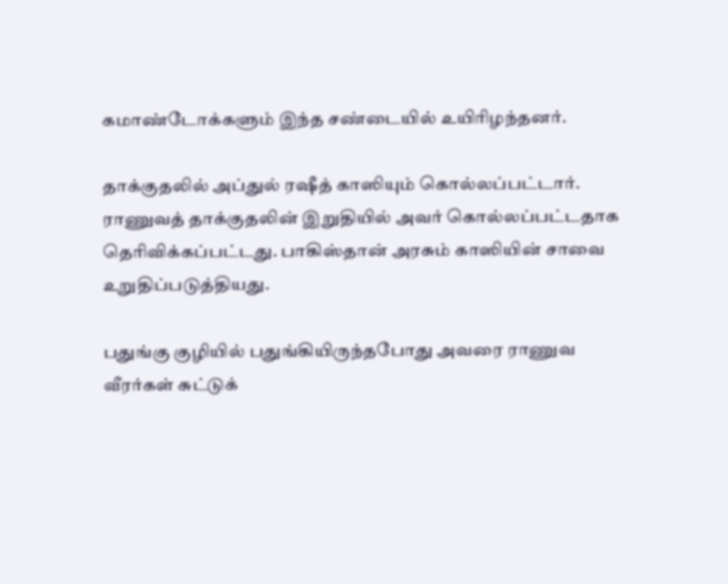கமாண்டோக்களும் இந்த சண்டையில் உயிரிழந்தனர்.

தாக்குதலில் அப்துல் ரஷீத் காஸியும் கொல்லப்பட்டார். ராணுவத் தாக்குதலின் இறுதியில் அவர் கொல்லப்பட்டதாக தெரிவிக்கப்பட்டது. பாகிஸ்தான் அரசும் காஸியின் சாவை உறுதிப்படுத்தியது.

பதுங்கு குழியில் பதுங்கியிருந்தபோது அவரை ராணுவ வீரர்கள் சுட்டுக்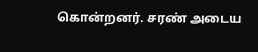கொன்றனர். சரண் அடைய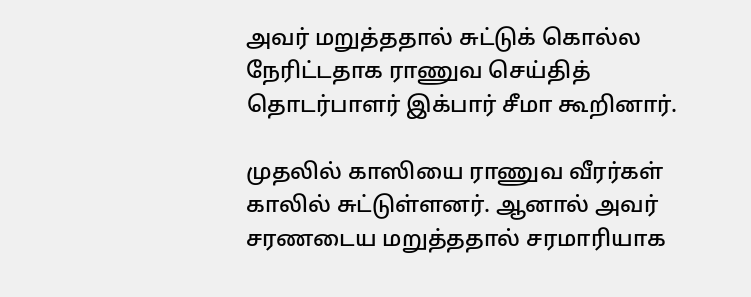அவர் மறுத்ததால் சுட்டுக் கொல்ல நேரிட்டதாக ராணுவ செய்தித் தொடர்பாளர் இக்பார் சீமா கூறினார்.

முதலில் காஸியை ராணுவ வீரர்கள் காலில் சுட்டுள்ளனர். ஆனால் அவர் சரணடைய மறுத்ததால் சரமாரியாக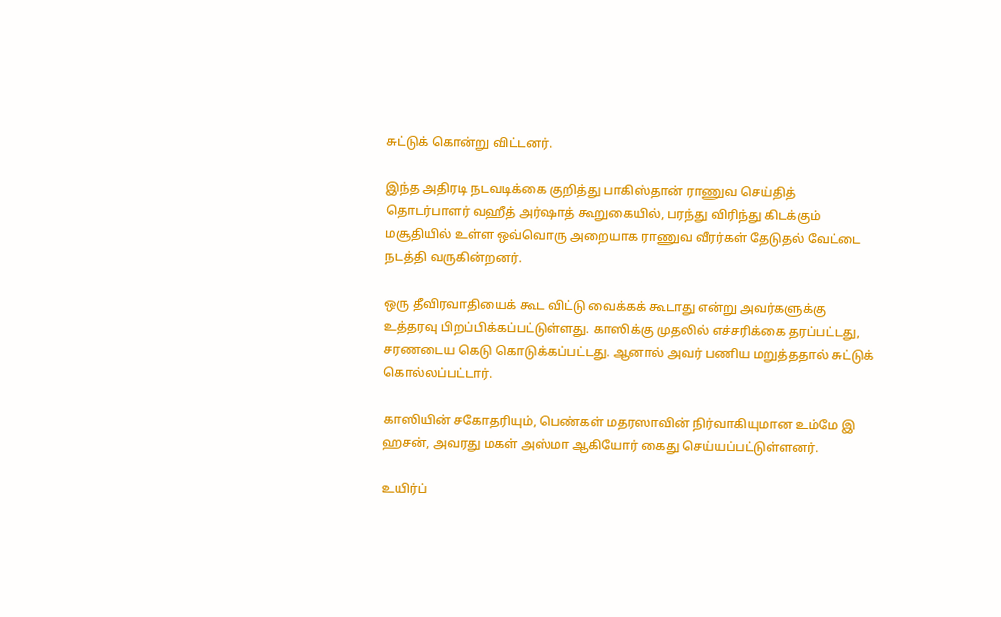சுட்டுக் கொன்று விட்டனர்.

இந்த அதிரடி நடவடிக்கை குறித்து பாகிஸ்தான் ராணுவ செய்தித் தொடர்பாளர் வஹீத் அர்ஷாத் கூறுகையில், பரந்து விரிந்து கிடக்கும் மசூதியில் உள்ள ஒவ்வொரு அறையாக ராணுவ வீரர்கள் தேடுதல் வேட்டை நடத்தி வருகின்றனர்.

ஒரு தீவிரவாதியைக் கூட விட்டு வைக்கக் கூடாது என்று அவர்களுக்கு உத்தரவு பிறப்பிக்கப்பட்டுள்ளது. காஸிக்கு முதலில் எச்சரிக்கை தரப்பட்டது, சரணடைய கெடு கொடுக்கப்பட்டது. ஆனால் அவர் பணிய மறுத்ததால் சுட்டுக் கொல்லப்பட்டார்.

காஸியின் சகோதரியும், பெண்கள் மதரஸாவின் நிர்வாகியுமான உம்மே இ ஹசன், அவரது மகள் அஸ்மா ஆகியோர் கைது செய்யப்பட்டுள்ளனர்.

உயிர்ப்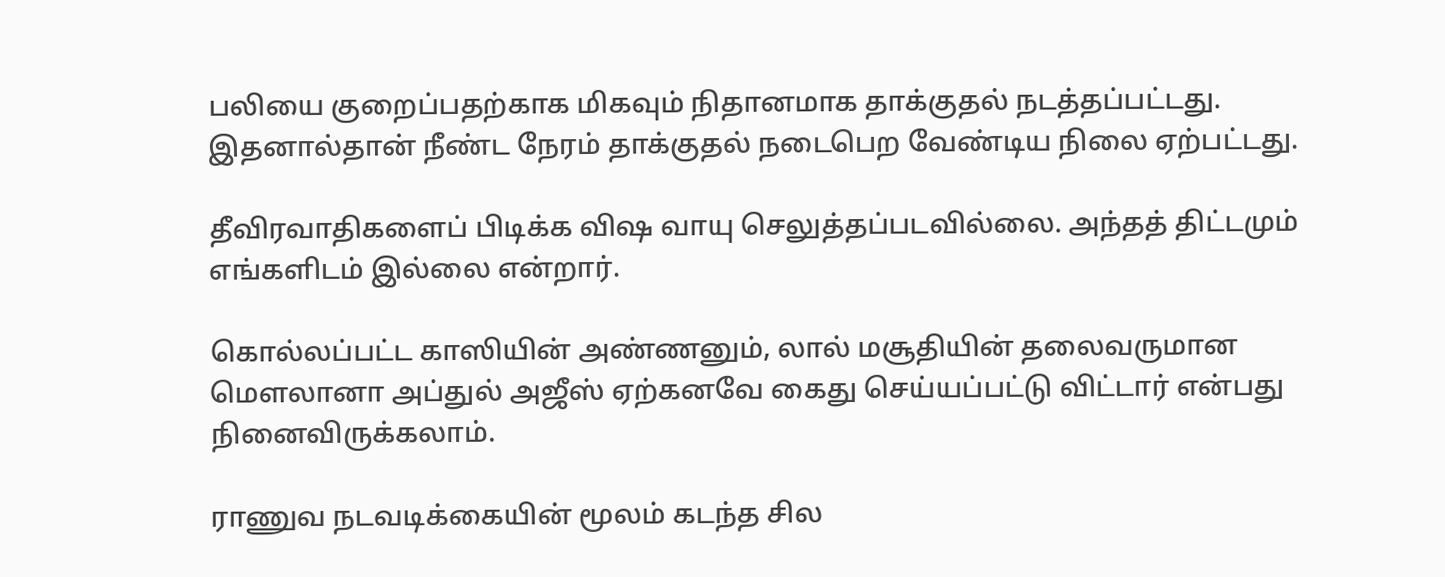பலியை குறைப்பதற்காக மிகவும் நிதானமாக தாக்குதல் நடத்தப்பட்டது. இதனால்தான் நீண்ட நேரம் தாக்குதல் நடைபெற வேண்டிய நிலை ஏற்பட்டது.

தீவிரவாதிகளைப் பிடிக்க விஷ வாயு செலுத்தப்படவில்லை. அந்தத் திட்டமும் எங்களிடம் இல்லை என்றார்.

கொல்லப்பட்ட காஸியின் அண்ணனும், லால் மசூதியின் தலைவருமான மெளலானா அப்துல் அஜீஸ் ஏற்கனவே கைது செய்யப்பட்டு விட்டார் என்பது நினைவிருக்கலாம்.

ராணுவ நடவடிக்கையின் மூலம் கடந்த சில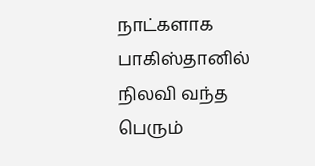நாட்களாக பாகிஸ்தானில் நிலவி வந்த பெரும்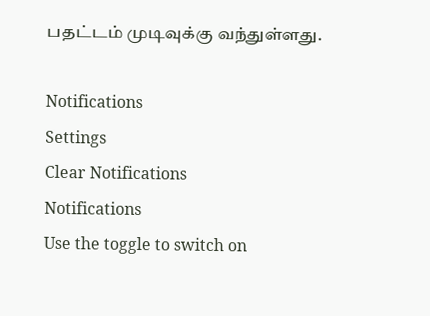பதட்டம் முடிவுக்கு வந்துள்ளது.

Notifications
Settings
Clear Notifications
Notifications
Use the toggle to switch on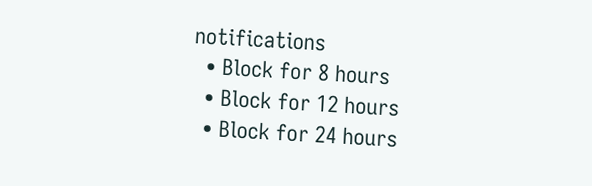notifications
  • Block for 8 hours
  • Block for 12 hours
  • Block for 24 hours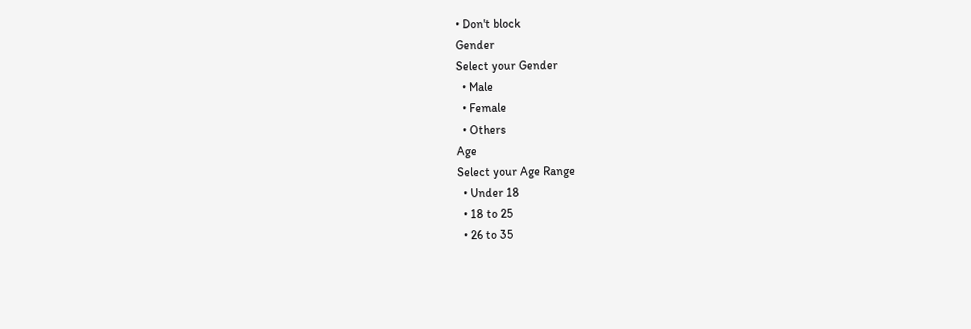• Don't block
Gender
Select your Gender
  • Male
  • Female
  • Others
Age
Select your Age Range
  • Under 18
  • 18 to 25
  • 26 to 35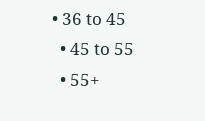• 36 to 45
  • 45 to 55
  • 55+